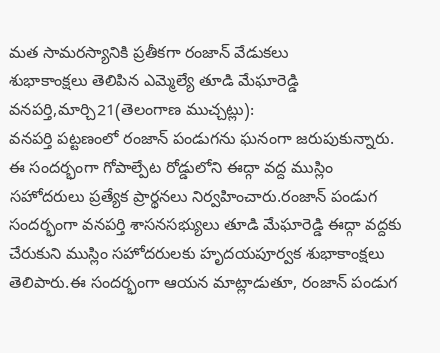మత సామరస్యానికి ప్రతీకగా రంజాన్ వేడుకలు
శుభాకాంక్షలు తెలిపిన ఎమ్మెల్యే తూడి మేఘారెడ్డి
వనపర్తి,మార్చి21(తెలంగాణ ముచ్చట్లు):
వనపర్తి పట్టణంలో రంజాన్ పండుగను ఘనంగా జరుపుకున్నారు. ఈ సందర్భంగా గోపాల్పేట రోడ్డులోని ఈద్గా వద్ద ముస్లిం సహోదరులు ప్రత్యేక ప్రార్థనలు నిర్వహించారు.రంజాన్ పండుగ సందర్భంగా వనపర్తి శాసనసభ్యులు తూడి మేఘారెడ్డి ఈద్గా వద్దకు చేరుకుని ముస్లిం సహోదరులకు హృదయపూర్వక శుభాకాంక్షలు తెలిపారు.ఈ సందర్భంగా ఆయన మాట్లాడుతూ, రంజాన్ పండుగ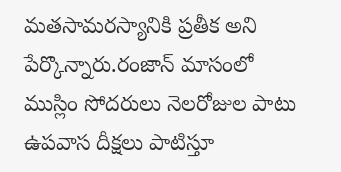మతసామరస్యానికి ప్రతీక అని పేర్కొన్నారు.రంజాన్ మాసంలో ముస్లిం సోదరులు నెలరోజుల పాటు ఉపవాస దీక్షలు పాటిస్తూ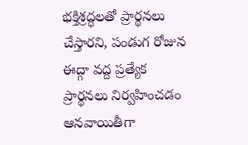భక్తిశ్రద్ధలతో ప్రార్థనలు చేస్తారని, పండుగ రోజున ఈద్గా వద్ద ప్రత్యేక ప్రార్థనలు నిర్వహించడం ఆనవాయితీగా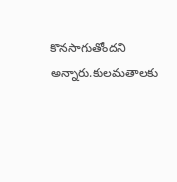కొనసాగుతోందని అన్నారు.కులమతాలకు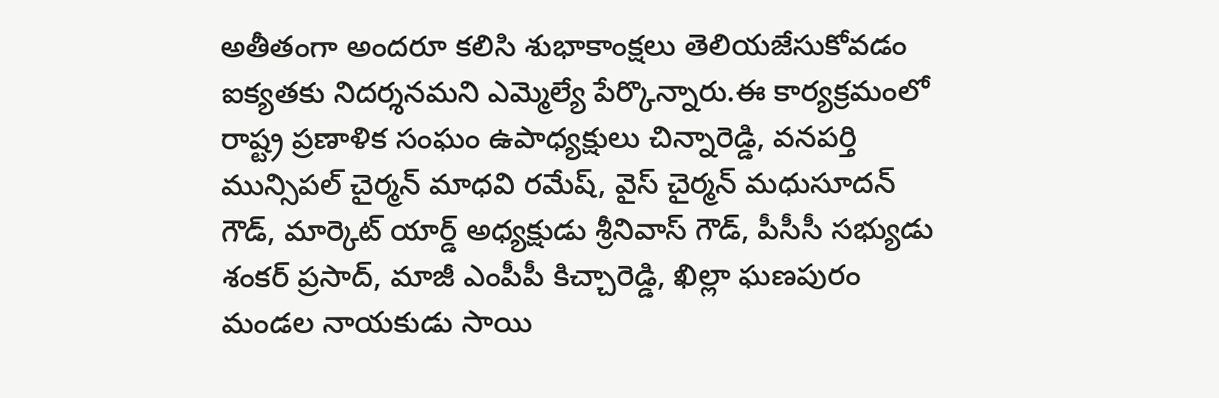అతీతంగా అందరూ కలిసి శుభాకాంక్షలు తెలియజేసుకోవడం ఐక్యతకు నిదర్శనమని ఎమ్మెల్యే పేర్కొన్నారు.ఈ కార్యక్రమంలో రాష్ట్ర ప్రణాళిక సంఘం ఉపాధ్యక్షులు చిన్నారెడ్డి, వనపర్తి మున్సిపల్ చైర్మన్ మాధవి రమేష్, వైస్ చైర్మన్ మధుసూదన్ గౌడ్, మార్కెట్ యార్డ్ అధ్యక్షుడు శ్రీనివాస్ గౌడ్, పీసీసీ సభ్యుడు శంకర్ ప్రసాద్, మాజీ ఎంపీపీ కిచ్చారెడ్డి, ఖిల్లా ఘణపురం మండల నాయకుడు సాయి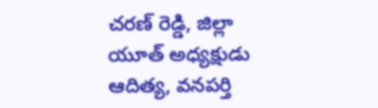చరణ్ రెడ్డి, జిల్లా యూత్ అధ్యక్షుడు ఆదిత్య, వనపర్తి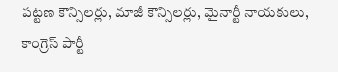పట్టణ కౌన్సిలర్లు, మాజీ కౌన్సిలర్లు, మైనార్టీ నాయకులు, కాంగ్రెస్ పార్టీ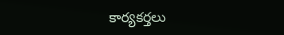కార్యకర్తలు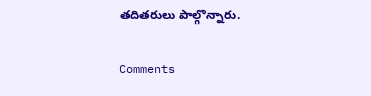తదితరులు పాల్గొన్నారు.


Comments